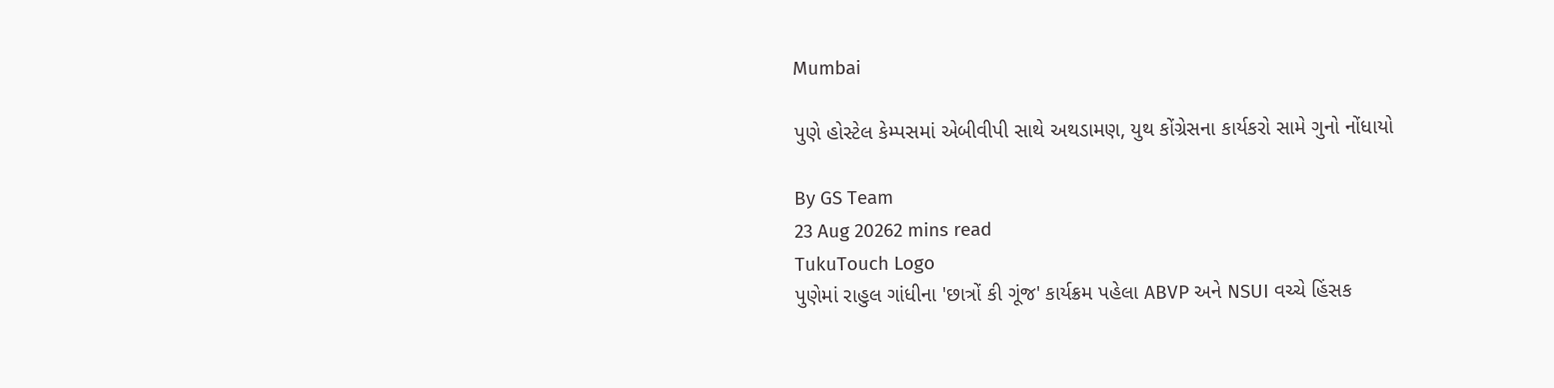Mumbai

પુણે હોસ્ટેલ કેમ્પસમાં એબીવીપી સાથે અથડામણ, યુથ કોંગ્રેસના કાર્યકરો સામે ગુનો નોંધાયો

By GS Team
23 Aug 20262 mins read
TukuTouch Logo
પુણેમાં રાહુલ ગાંધીના 'છાત્રોં કી ગૂંજ' કાર્યક્રમ પહેલા ABVP અને NSUI વચ્ચે હિંસક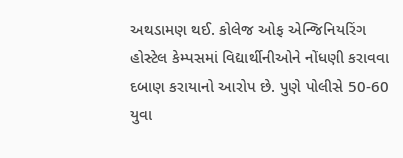અથડામણ થઈ. કોલેજ ઓફ એન્જિનિયરિંગ હોસ્ટેલ કેમ્પસમાં વિદ્યાર્થીનીઓને નોંધણી કરાવવા દબાણ કરાયાનો આરોપ છે. પુણે પોલીસે 50-60 યુવા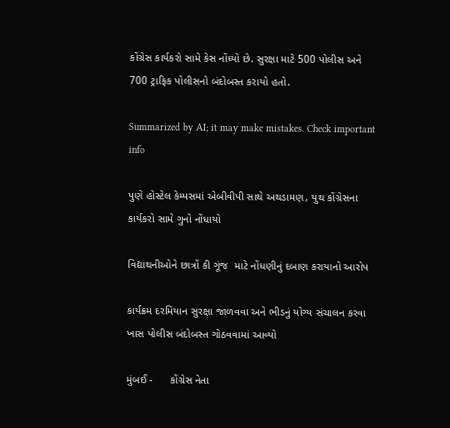કોંગ્રેસ કાર્યકરો સામે કેસ નોંધ્યો છે. સુરક્ષા માટે 500 પોલીસ અને 700 ટ્રાફિક પોલીસનો બંદોબસ્ત કરાયો હતો.

Summarized by AI; it may make mistakes. Check important info

પુણે હોસ્ટેલ કેમ્પસમાં એબીવીપી સાથે અથડામણ, યુથ કોંગ્રેસના કાર્યકરો સામે ગુનો નોંધાયો

વિદ્યાથનીઓને છાત્રોં કી ગૂંજ  માટે નોંધણીનું દબાણ કરાયાનો આરોપ

કાર્યક્રમ દરમિયાન સુરક્ષા જાળવવા અને ભીડનું યોગ્ય સંચાલન કરવા  ખાસ પોલીસ બંદોબસ્ત ગોઠવવામાં આવ્યો

મુંબઈ -      કોંગ્રેસ નેતા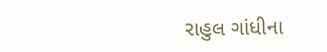રાહુલ ગાંધીના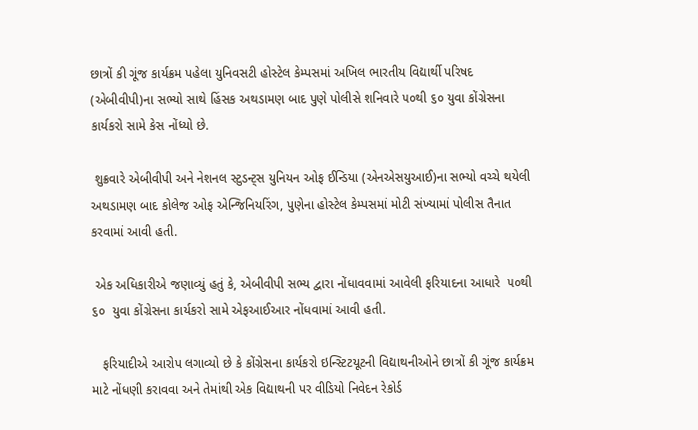છાત્રોં કી ગૂંજ કાર્યક્રમ પહેલા યુનિવસટી હોસ્ટેલ કેમ્પસમાં અખિલ ભારતીય વિદ્યાર્થી પરિષદ (એબીવીપી)ના સભ્યો સાથે હિંસક અથડામણ બાદ પુણે પોલીસે શનિવારે ૫૦થી ૬૦ યુવા કોંગ્રેસના કાર્યકરો સામે કેસ નોંધ્યો છે.

 શુક્રવારે એબીવીપી અને નેશનલ સ્ટુડન્ટ્સ યુનિયન ઓફ ઈન્ડિયા (એનએસયુઆઈ)ના સભ્યો વચ્ચે થયેલી અથડામણ બાદ કોલેજ ઓફ એન્જિનિયરિંગ, પુણેના હોસ્ટેલ કેમ્પસમાં મોટી સંખ્યામાં પોલીસ તૈનાત કરવામાં આવી હતી.

 એક અધિકારીએ જણાવ્યું હતું કે, એબીવીપી સભ્ય દ્વારા નોંધાવવામાં આવેલી ફરિયાદના આધારે  ૫૦થી ૬૦  યુવા કોંગ્રેસના કાર્યકરો સામે એફઆઈઆર નોંધવામાં આવી હતી.

   ફરિયાદીએ આરોપ લગાવ્યો છે કે કોંગ્રેસના કાર્યકરો ઇન્સ્ટિટયૂટની વિદ્યાથનીઓને છાત્રોં કી ગૂંજ કાર્યક્રમ માટે નોંધણી કરાવવા અને તેમાંથી એક વિદ્યાથની પર વીડિયો નિવેદન રેકોર્ડ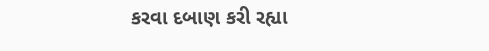કરવા દબાણ કરી રહ્યા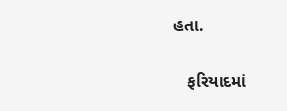હતા.

   ફરિયાદમાં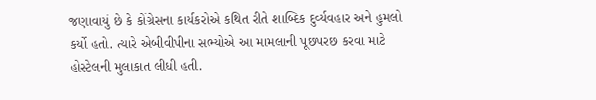જણાવાયું છે કે કોંગ્રેસના કાર્યકરોએ કથિત રીતે શાબ્દિક દુર્વ્યવહાર અને હુમલો કર્યો હતો. ત્યારે એબીવીપીના સભ્યોએ આ મામલાની પૂછપરછ કરવા માટે હોસ્ટેલની મુલાકાત લીધી હતી.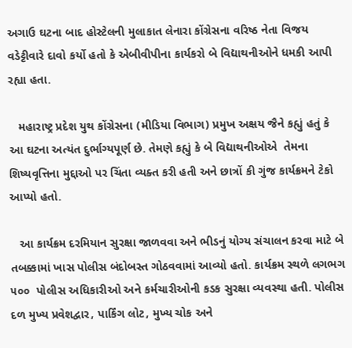અગાઉ ઘટના બાદ હોસ્ટેલની મુલાકાત લેનારા કોંગ્રેસના વરિષ્ઠ નેતા વિજય વડેટ્ટીવારે દાવો કર્યો હતો કે એબીવીપીના કાર્યકરો બે વિદ્યાથનીઓને ધમકી આપી રહ્યા હતા.

   મહારાષ્ટ્ર પ્રદેશ યુથ કોંગ્રેસના (મીડિયા વિભાગ) પ્રમુખ અક્ષય જૈને કહ્યું હતું કે આ ઘટના અત્યંત દુર્ભાગ્યપૂર્ણ છે. તેમણે કહ્યું કે બે વિદ્યાથનીઓએ  તેમના શિષ્યવૃત્તિના મુદ્દાઓ પર ચિંતા વ્યક્ત કરી હતી અને છાત્રોં કી ગુંજ કાર્યક્રમને ટેકો આપ્યો હતો.

   આ કાર્યક્રમ દરમિયાન સુરક્ષા જાળવવા અને ભીડનું યોગ્ય સંચાલન કરવા માટે બે તબક્કામાં ખાસ પોલીસ બંદોબસ્ત ગોઠવવામાં આવ્યો હતો. કાર્યક્રમ સ્થળે લગભગ ૫૦૦  પોલીસ અધિકારીઓ અને કર્મચારીઓની કડક સુરક્ષા વ્યવસ્થા હતી. પોલીસ દળ મુખ્ય પ્રવેશદ્વાર, પાર્કિંગ લોટ, મુખ્ય ચોક અને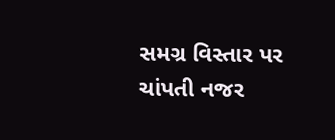સમગ્ર વિસ્તાર પર ચાંપતી નજર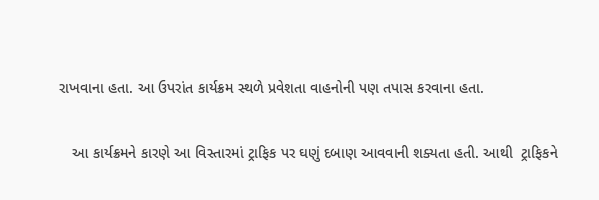રાખવાના હતા. આ ઉપરાંત કાર્યક્રમ સ્થળે પ્રવેશતા વાહનોની પણ તપાસ કરવાના હતા.

   આ કાર્યક્રમને કારણે આ વિસ્તારમાં ટ્રાફિક પર ઘણું દબાણ આવવાની શક્યતા હતી. આથી  ટ્રાફિકને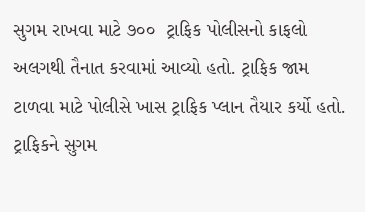સુગમ રાખવા માટે ૭૦૦  ટ્રાફિક પોલીસનો કાફલો અલગથી તૈનાત કરવામાં આવ્યો હતો. ટ્રાફિક જામ ટાળવા માટે પોલીસે ખાસ ટ્રાફિક પ્લાન તૈયાર કર્યો હતો. ટ્રાફિકને સુગમ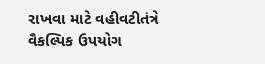રાખવા માટે વહીવટીતંત્રે વૈકલ્પિક ઉપયોગ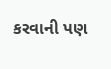કરવાની પણ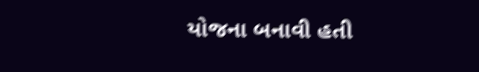યોજના બનાવી હતી